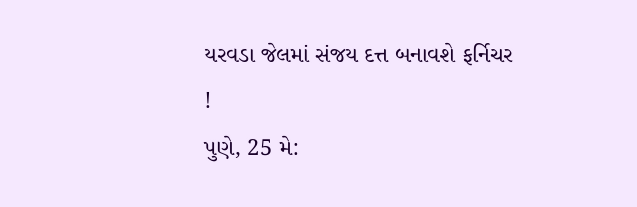યરવડા જેલમાં સંજય દત્ત બનાવશે ફર્નિચર !
પુણે, 25 મે: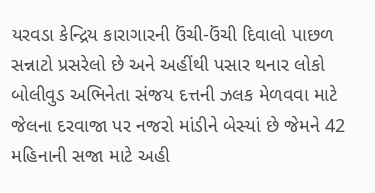યરવડા કેન્દ્રિય કારાગારની ઉંચી-ઉંચી દિવાલો પાછળ સન્નાટો પ્રસરેલો છે અને અહીંથી પસાર થનાર લોકો બોલીવુડ અભિનેતા સંજય દત્તની ઝલક મેળવવા માટે જેલના દરવાજા પર નજરો માંડીને બેસ્યાં છે જેમને 42 મહિનાની સજા માટે અહી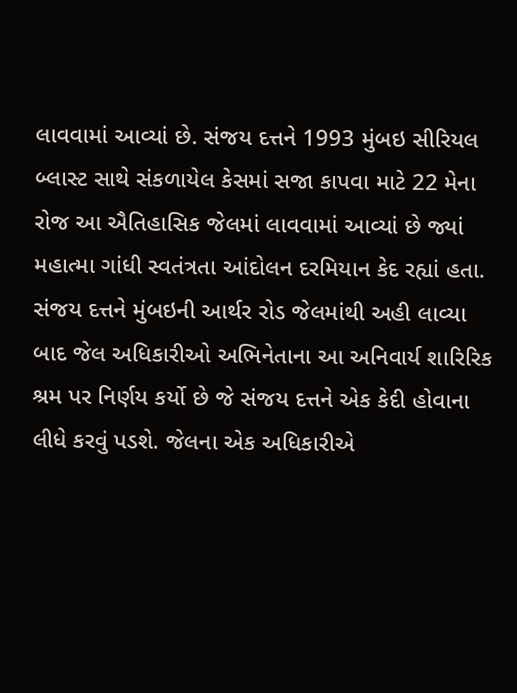લાવવામાં આવ્યાં છે. સંજય દત્તને 1993 મુંબઇ સીરિયલ બ્લાસ્ટ સાથે સંકળાયેલ કેસમાં સજા કાપવા માટે 22 મેના રોજ આ ઐતિહાસિક જેલમાં લાવવામાં આવ્યાં છે જ્યાં મહાત્મા ગાંધી સ્વતંત્રતા આંદોલન દરમિયાન કેદ રહ્યાં હતા.
સંજય દત્તને મુંબઇની આર્થર રોડ જેલમાંથી અહી લાવ્યા બાદ જેલ અધિકારીઓ અભિનેતાના આ અનિવાર્ય શારિરિક શ્રમ પર નિર્ણય કર્યો છે જે સંજય દત્તને એક કેદી હોવાના લીધે કરવું પડશે. જેલના એક અધિકારીએ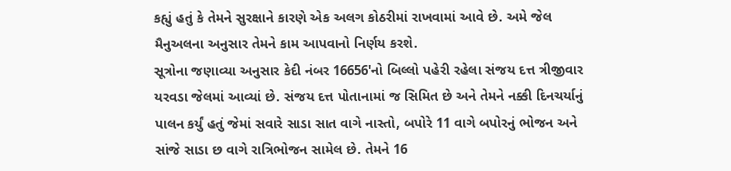કહ્યું હતું કે તેમને સુરક્ષાને કારણે એક અલગ કોઠરીમાં રાખવામાં આવે છે. અમે જેલ મૈનુઅલના અનુસાર તેમને કામ આપવાનો નિર્ણય કરશે.
સૂત્રોના જણાવ્યા અનુસાર કેદી નંબર 16656'નો બિલ્લો પહેરી રહેલા સંજય દત્ત ત્રીજીવાર યરવડા જેલમાં આવ્યાં છે. સંજય દત્ત પોતાનામાં જ સિમિત છે અને તેમને નક્કી દિનચર્યાનું પાલન કર્યું હતું જેમાં સવારે સાડા સાત વાગે નાસ્તો, બપોરે 11 વાગે બપોરનું ભોજન અને સાંજે સાડા છ વાગે રાત્રિભોજન સામેલ છે. તેમને 16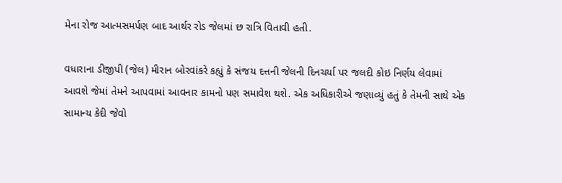મેના રોજ આત્મસમર્પણ બાદ આર્થર રોડ જેલમાં છ રાત્રિ વિતાવી હતી.

વધારાના ડીજીપી (જેલ) મીરાન બોરવાંકરે કહ્યું કે સંજય દત્તની જેલની દિનચર્યા પર જલદી કોઇ નિર્ણય લેવામાં આવશે જેમાં તેમને આપવામાં આવનાર કામનો પણ સમાવેશ થશે. એક અધિકારીએ જણાવ્યું હતું કે તેમની સાથે એક સામાન્ય કેદી જેવો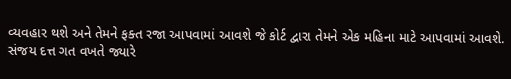વ્યવહાર થશે અને તેમને ફક્ત રજા આપવામાં આવશે જે કોર્ટ દ્વારા તેમને એક મહિના માટે આપવામાં આવશે.
સંજય દત્ત ગત વખતે જ્યારે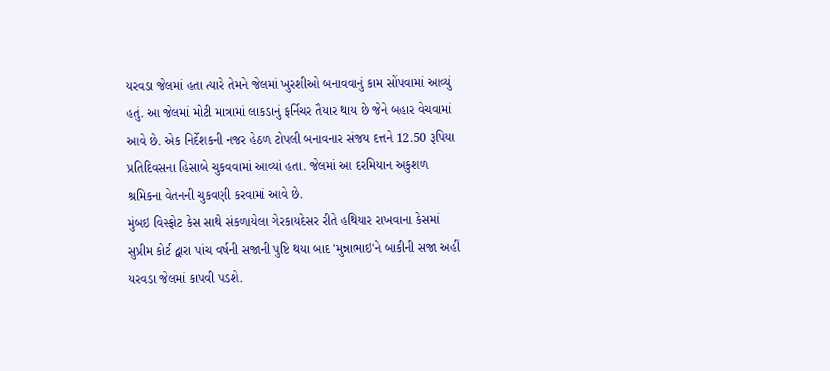યરવડા જેલમાં હતા ત્યારે તેમને જેલમાં ખુરશીઓ બનાવવાનું કામ સોંપવામાં આવ્યું હતું. આ જેલમાં મોટી માત્રામાં લાકડાનું ફર્નિચર તૈયાર થાય છે જેને બહાર વેચવામાં આવે છે. એક નિર્દેશકની નજર હેઠળ ટોપલી બનાવનાર સંજય દત્તને 12.50 રૂપિયા પ્રતિદિવસના હિસાબે ચુકવવામાં આવ્યાં હતા. જેલમાં આ દરમિયાન અકુશળ શ્રમિકના વેતનની ચુકવણી કરવામાં આવે છે.
મુંબઇ વિસ્ફોટ કેસ સાથે સંકળાયેલા ગેરકાયદેસર રીતે હથિયાર રાખવાના કેસમાં સુપ્રીમ કોર્ટ દ્વારા પાંચ વર્ષની સજાની પુષ્ટિ થયા બાદ 'મુન્નાભાઇ'ને બાકીની સજા અહીં યરવડા જેલમાં કાપવી પડશે.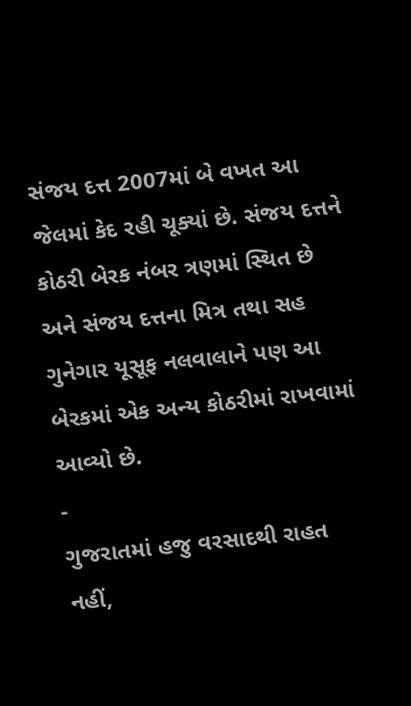સંજય દત્ત 2007માં બે વખત આ જેલમાં કેદ રહી ચૂક્યાં છે. સંજય દત્તને કોઠરી બેરક નંબર ત્રણમાં સ્થિત છે અને સંજય દત્તના મિત્ર તથા સહ ગુનેગાર યૂસૂફ નલવાલાને પણ આ બેરકમાં એક અન્ય કોઠરીમાં રાખવામાં આવ્યો છે.
-
ગુજરાતમાં હજુ વરસાદથી રાહત નહીં,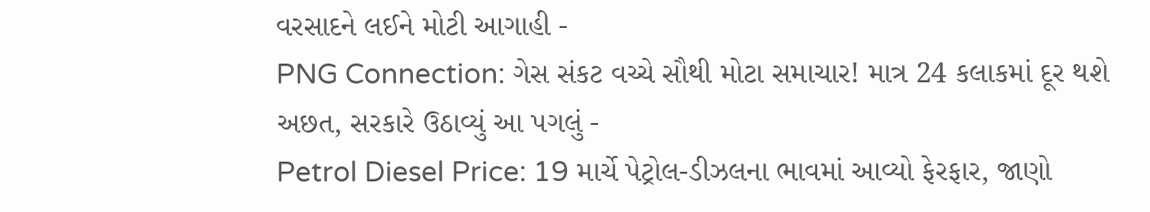વરસાદને લઈને મોટી આગાહી -
PNG Connection: ગેસ સંકટ વચ્ચે સૌથી મોટા સમાચાર! માત્ર 24 કલાકમાં દૂર થશે અછત, સરકારે ઉઠાવ્યું આ પગલું -
Petrol Diesel Price: 19 માર્ચે પેટ્રોલ-ડીઝલના ભાવમાં આવ્યો ફેરફાર, જાણો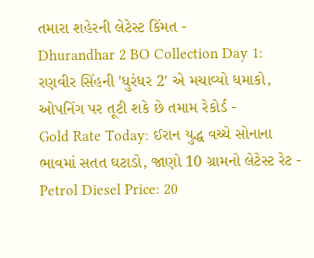તમારા શહેરની લેટેસ્ટ કિંમત -
Dhurandhar 2 BO Collection Day 1: રણવીર સિંહની 'ધુરંધર 2' એ મચાવ્યો ધમાકો, ઓપનિંગ પર તૂટી શકે છે તમામ રેકોર્ડ -
Gold Rate Today: ઈરાન યુદ્ધ વચ્ચે સોનાના ભાવમાં સતત ઘટાડો, જાણો 10 ગ્રામનો લેટેસ્ટ રેટ -
Petrol Diesel Price: 20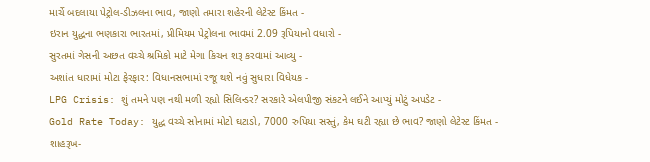માર્ચે બદલાયા પેટ્રોલ-ડીઝલના ભાવ, જાણો તમારા શહેરની લેટેસ્ટ કિંમત -
ઇરાન યુદ્ધના ભણકારા ભારતમાં, પ્રીમિયમ પેટ્રોલના ભાવમાં 2.09 રૂપિયાનો વધારો -
સુરતમાં ગેસની અછત વચ્ચે શ્રમિકો માટે મેગા કિચન શરૂ કરવામાં આવ્યુ -
અશાંત ધારામાં મોટા ફેરફાર: વિધાનસભામાં રજૂ થશે નવું સુધારા વિધેયક -
LPG Crisis: શું તમને પણ નથી મળી રહ્યો સિલિન્ડર? સરકારે એલપીજી સંકટને લઈને આપ્યું મોટું અપડેટ -
Gold Rate Today: યુદ્ધ વચ્ચે સોનામાં મોટો ઘટાડો, 7000 રુપિયા સસ્તું, કેમ ઘટી રહ્યા છે ભાવ? જાણો લેટેસ્ટ કિંમત -
શાહરૂખ-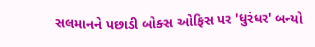સલમાનને પછાડી બોક્સ ઓફિસ પર 'ધુરંધર' બન્યો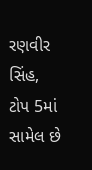રણવીર સિંહ, ટોપ 5માં સામેલ છે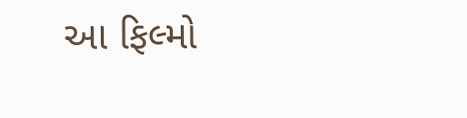આ ફિલ્મો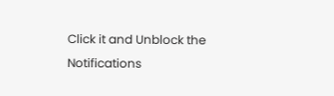Click it and Unblock the Notifications